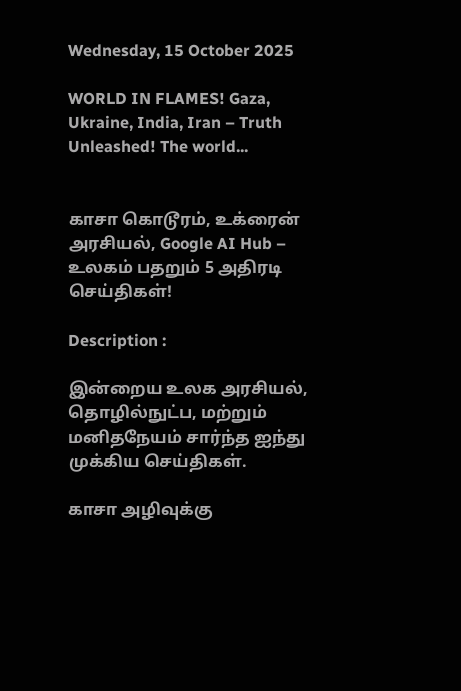Wednesday, 15 October 2025

WORLD IN FLAMES! Gaza, Ukraine, India, Iran – Truth Unleashed! The world...


காசா கொடூரம், உக்ரைன் அரசியல், Google AI Hub – உலகம் பதறும் 5 அதிரடி செய்திகள்!

Description :

இன்றைய உலக அரசியல், தொழில்நுட்ப, மற்றும் மனிதநேயம் சார்ந்த ஐந்து  முக்கிய செய்திகள்.

காசா அழிவுக்கு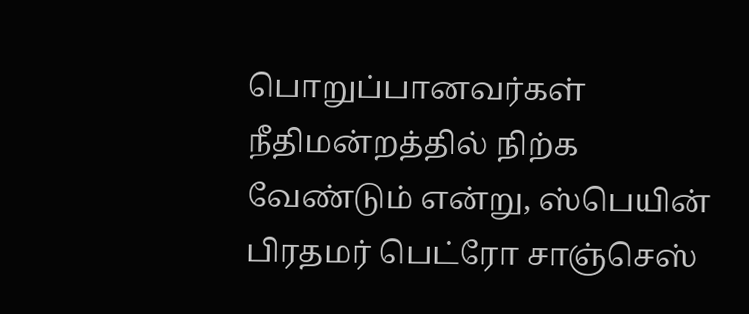பொறுப்பானவர்கள் நீதிமன்றத்தில் நிற்க வேண்டும் என்று, ஸ்பெயின் பிரதமர் பெட்ரோ சாஞ்செஸ்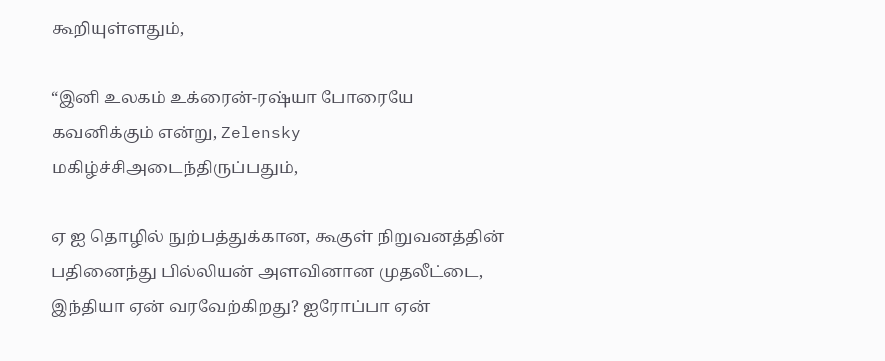கூறியுள்ளதும்,

“இனி உலகம் உக்ரைன்-ரஷ்யா போரையே கவனிக்கும் என்று, Zelensky மகிழ்ச்சிஅடைந்திருப்பதும்,

ஏ ஐ தொழில் நுற்பத்துக்கான, கூகுள் நிறுவனத்தின் பதினைந்து பில்லியன் அளவினான முதலீட்டை, இந்தியா ஏன் வரவேற்கிறது? ஐரோப்பா ஏன்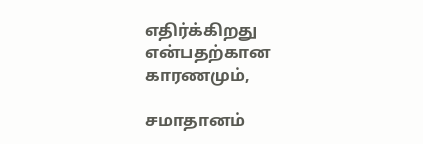எதிர்க்கிறது என்பதற்கான காரணமும்,

சமாதானம்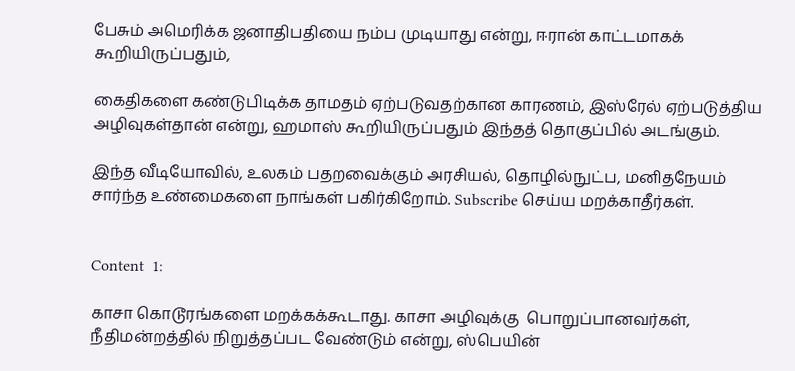பேசும் அமெரிக்க ஜனாதிபதியை நம்ப முடியாது என்று, ஈரான் காட்டமாகக் கூறியிருப்பதும்,

கைதிகளை கண்டுபிடிக்க தாமதம் ஏற்படுவதற்கான காரணம், இஸ்ரேல் ஏற்படுத்திய அழிவுகள்தான் என்று, ஹமாஸ் கூறியிருப்பதும் இந்தத் தொகுப்பில் அடங்கும்.

இந்த வீடியோவில், உலகம் பதறவைக்கும் அரசியல், தொழில்நுட்ப, மனிதநேயம் சார்ந்த உண்மைகளை நாங்கள் பகிர்கிறோம். Subscribe செய்ய மறக்காதீர்கள்.


Content  1:

காசா கொடூரங்களை மறக்கக்கூடாது. காசா அழிவுக்கு  பொறுப்பானவர்கள், நீதிமன்றத்தில் நிறுத்தப்பட வேண்டும் என்று, ஸ்பெயின்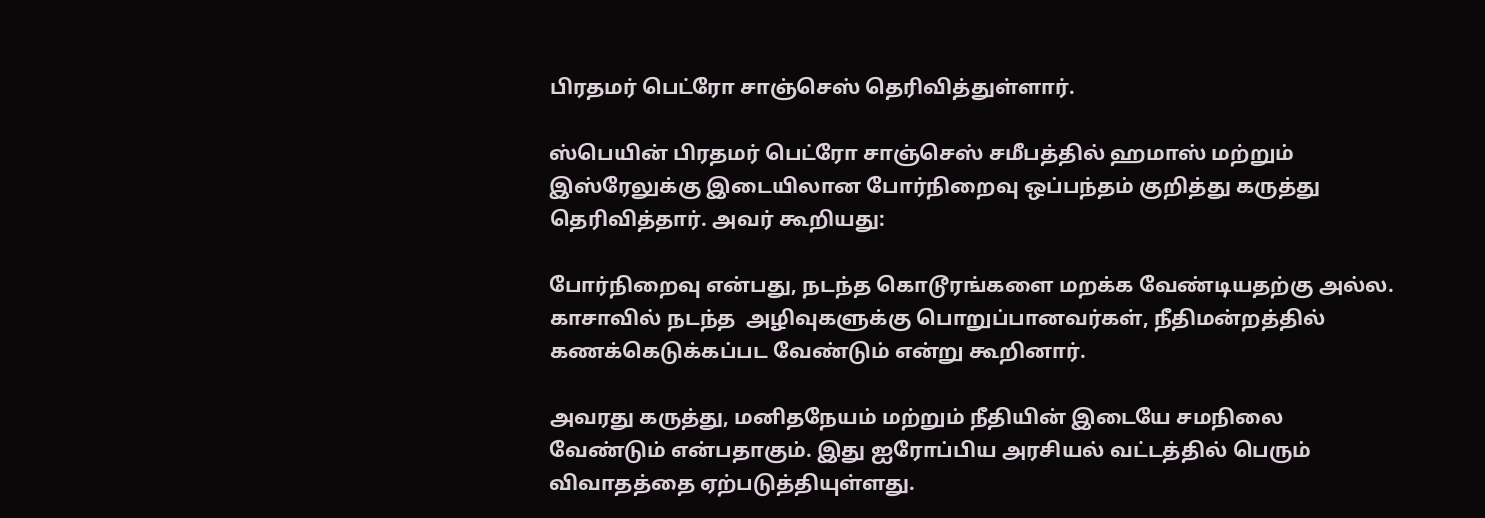பிரதமர் பெட்ரோ சாஞ்செஸ் தெரிவித்துள்ளார்.

ஸ்பெயின் பிரதமர் பெட்ரோ சாஞ்செஸ் சமீபத்தில் ஹமாஸ் மற்றும் இஸ்ரேலுக்கு இடையிலான போர்நிறைவு ஒப்பந்தம் குறித்து கருத்து தெரிவித்தார். அவர் கூறியது:

போர்நிறைவு என்பது, நடந்த கொடூரங்களை மறக்க வேண்டியதற்கு அல்ல. காசாவில் நடந்த  அழிவுகளுக்கு பொறுப்பானவர்கள், நீதிமன்றத்தில் கணக்கெடுக்கப்பட வேண்டும் என்று கூறினார்.

அவரது கருத்து, மனிதநேயம் மற்றும் நீதியின் இடையே சமநிலை வேண்டும் என்பதாகும். இது ஐரோப்பிய அரசியல் வட்டத்தில் பெரும் விவாதத்தை ஏற்படுத்தியுள்ளது.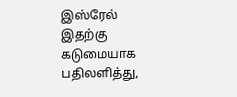இஸ்ரேல் இதற்கு கடுமையாக பதிலளித்து,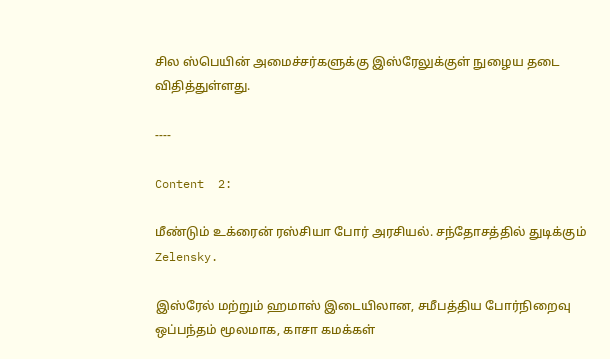சில ஸ்பெயின் அமைச்சர்களுக்கு இஸ்ரேலுக்குள் நுழைய தடை விதித்துள்ளது.

----

Content  2:

மீண்டும் உக்ரைன் ரஸ்சியா போர் அரசியல். சந்தோசத்தில் துடிக்கும் Zelensky.

இஸ்ரேல் மற்றும் ஹமாஸ் இடையிலான, சமீபத்திய போர்நிறைவு ஒப்பந்தம் மூலமாக, காசா கமக்கள்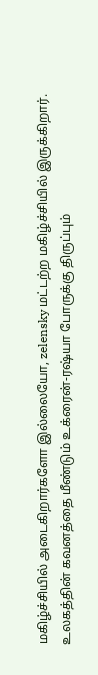மகிழ்ச்சியில் அடைகிறார்களோ இல்லையோ, zelensky மட்டற்ற மகிழ்ச்சியில் இருக்கிறார். உலகத்தின் கவனத்தை மீண்டும் உக்ரைன்-ரஷ்யா போருக்கு திருப்பும்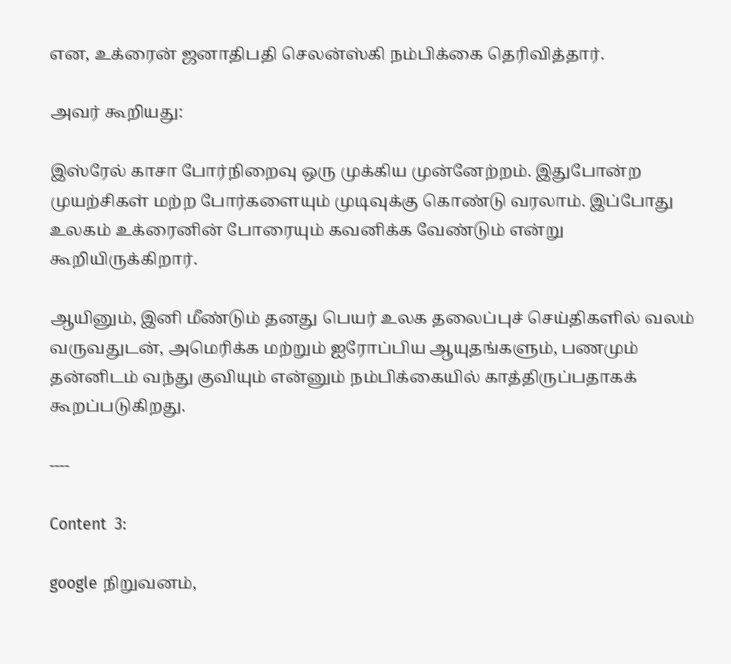என, உக்ரைன் ஜனாதிபதி செலன்ஸ்கி நம்பிக்கை தெரிவித்தார்.

அவர் கூறியது:

இஸ்ரேல் காசா போர்நிறைவு ஒரு முக்கிய முன்னேற்றம். இதுபோன்ற முயற்சிகள் மற்ற போர்களையும் முடிவுக்கு கொண்டு வரலாம். இப்போது உலகம் உக்ரைனின் போரையும் கவனிக்க வேண்டும் என்று கூறியிருக்கிறார்.

ஆயினும், இனி மீண்டும் தனது பெயர் உலக தலைப்புச் செய்திகளில் வலம் வருவதுடன், அமெரிக்க மற்றும் ஐரோப்பிய ஆயுதங்களும், பணமும் தன்னிடம் வந்து குவியும் என்னும் நம்பிக்கையில் காத்திருப்பதாகக் கூறப்படுகிறது.

----

Content  3:

google நிறுவனம்,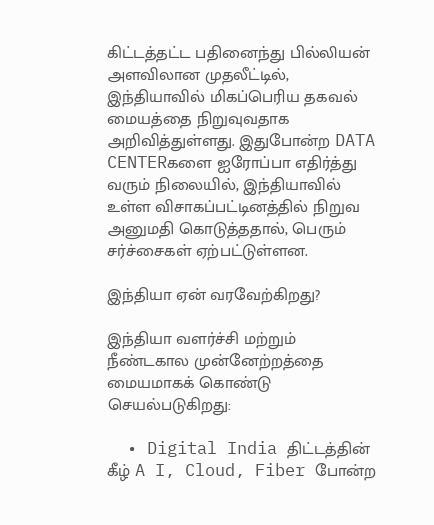கிட்டத்தட்ட பதினைந்து பில்லியன் அளவிலான முதலீட்டில், இந்தியாவில் மிகப்பெரிய தகவல் மையத்தை நிறுவுவதாக அறிவித்துள்ளது. இதுபோன்ற DATA CENTERகளை ஐரோப்பா எதிர்த்து வரும் நிலையில், இந்தியாவில் உள்ள விசாகப்பட்டினத்தில் நிறுவ அனுமதி கொடுத்ததால், பெரும் சர்ச்சைகள் ஏற்பட்டுள்ளன.

இந்தியா ஏன் வரவேற்கிறது?

இந்தியா வளர்ச்சி மற்றும் நீண்டகால முன்னேற்றத்தை மையமாகக் கொண்டு செயல்படுகிறது:

  • Digital India திட்டத்தின் கீழ் A I, Cloud, Fiber போன்ற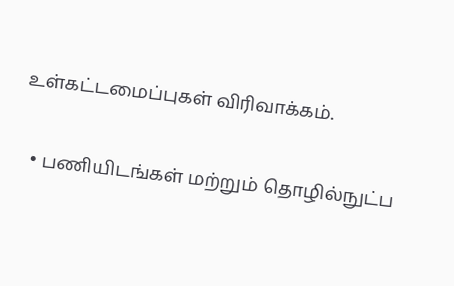உள்கட்டமைப்புகள் விரிவாக்கம்.

  • பணியிடங்கள் மற்றும் தொழில்நுட்ப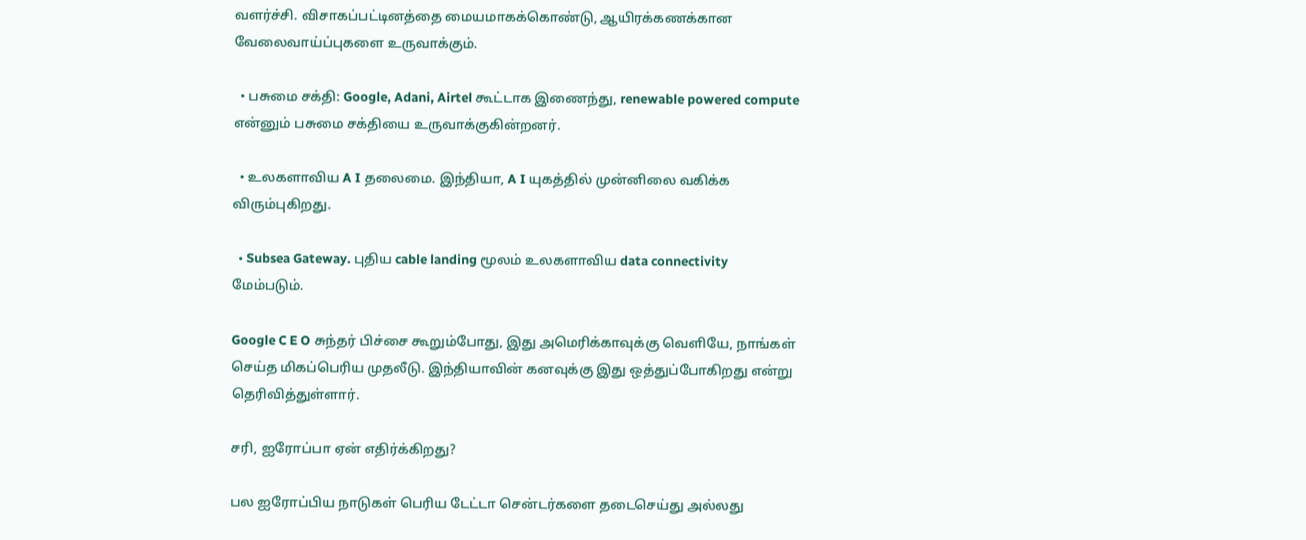வளர்ச்சி. விசாகப்பட்டினத்தை மையமாகக்கொண்டு, ஆயிரக்கணக்கான வேலைவாய்ப்புகளை உருவாக்கும்.

  • பசுமை சக்தி: Google, Adani, Airtel கூட்டாக இணைந்து, renewable powered compute என்னும் பசுமை சக்தியை உருவாக்குகின்றனர்.

  • உலகளாவிய A I தலைமை. இந்தியா, A I யுகத்தில் முன்னிலை வகிக்க விரும்புகிறது.

  • Subsea Gateway. புதிய cable landing மூலம் உலகளாவிய data connectivity மேம்படும்.

Google C E O சுந்தர் பிச்சை கூறும்போது, இது அமெரிக்காவுக்கு வெளியே, நாங்கள் செய்த மிகப்பெரிய முதலீடு. இந்தியாவின் கனவுக்கு இது ஒத்துப்போகிறது என்று தெரிவித்துள்ளார்.

சரி, ஐரோப்பா ஏன் எதிர்க்கிறது?

பல ஐரோப்பிய நாடுகள் பெரிய டேட்டா சென்டர்களை தடைசெய்து அல்லது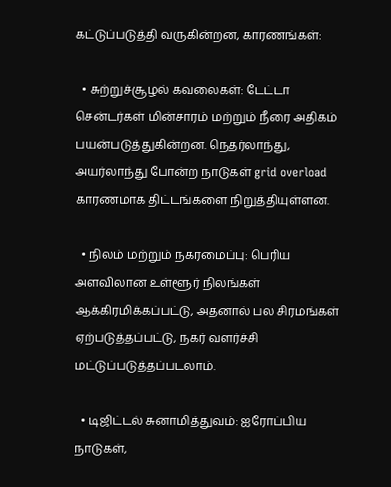கட்டுப்படுத்தி வருகின்றன, காரணங்கள்:

  • சுற்றுச்சூழல் கவலைகள்: டேட்டா சென்டர்கள் மின்சாரம் மற்றும் நீரை அதிகம் பயன்படுத்துகின்றன. நெதர்லாந்து, அயர்லாந்து போன்ற நாடுகள் grid overload காரணமாக திட்டங்களை நிறுத்தியுள்ளன.

  • நிலம் மற்றும் நகரமைப்பு: பெரிய அளவிலான உள்ளூர் நிலங்கள் ஆக்கிரமிக்கப்பட்டு, அதனால் பல சிரமங்கள் ஏற்படுத்தப்பட்டு, நகர் வளர்ச்சி மட்டுப்படுத்தப்படலாம்.

  • டிஜிட்டல் சுனாமித்துவம்: ஐரோப்பிய நாடுகள்,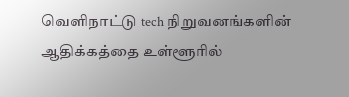வெளிநாட்டு tech நிறுவனங்களின் ஆதிக்கத்தை உள்ளூரில்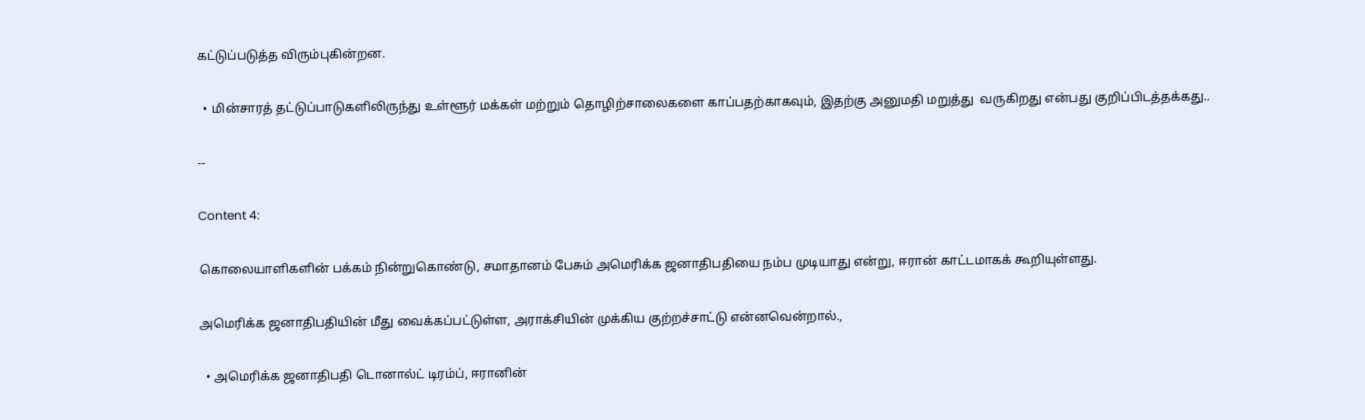கட்டுப்படுத்த விரும்புகின்றன.

  • மின்சாரத் தட்டுப்பாடுகளிலிருந்து உள்ளூர் மக்கள் மற்றும் தொழிற்சாலைகளை காப்பதற்காகவும், இதற்கு அனுமதி மறுத்து  வருகிறது என்பது குறிப்பிடத்தக்கது..

--

Content 4:

கொலையாளிகளின் பக்கம் நின்றுகொண்டு, சமாதானம் பேசும் அமெரிக்க ஜனாதிபதியை நம்ப முடியாது என்று, ஈரான் காட்டமாகக் கூறியுள்ளது.

அமெரிக்க ஜனாதிபதியின் மீது வைக்கப்பட்டுள்ள, அராக்சியின் முக்கிய குற்றச்சாட்டு என்னவென்றால்.,

  • அமெரிக்க ஜனாதிபதி டொனால்ட் டிரம்ப், ஈரானின்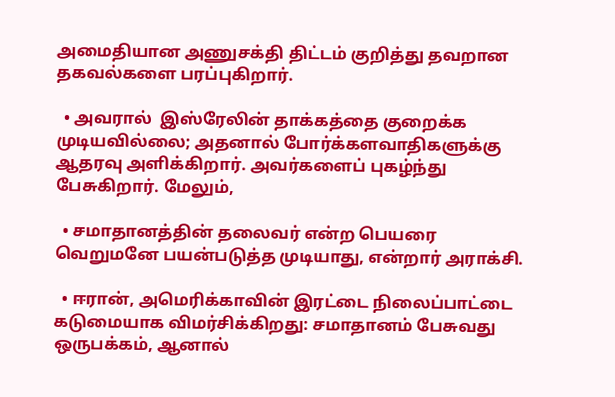அமைதியான அணுசக்தி திட்டம் குறித்து தவறான தகவல்களை பரப்புகிறார்.

  • அவரால்  இஸ்ரேலின் தாக்கத்தை குறைக்க முடியவில்லை; அதனால் போர்க்களவாதிகளுக்கு ஆதரவு அளிக்கிறார். அவர்களைப் புகழ்ந்து பேசுகிறார். மேலும்,

  • சமாதானத்தின் தலைவர் என்ற பெயரை வெறுமனே பயன்படுத்த முடியாது, என்றார் அராக்சி.

  • ஈரான், அமெரிக்காவின் இரட்டை நிலைப்பாட்டை கடுமையாக விமர்சிக்கிறது: சமாதானம் பேசுவது ஒருபக்கம், ஆனால்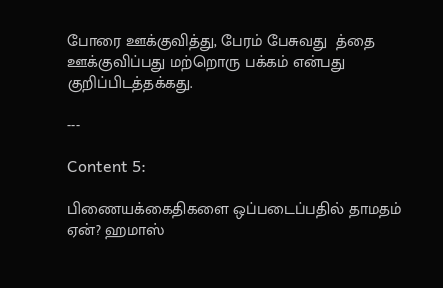போரை ஊக்குவித்து, பேரம் பேசுவது  த்தை ஊக்குவிப்பது மற்றொரு பக்கம் என்பது குறிப்பிடத்தக்கது.

---

Content 5:

பிணையக்கைதிகளை ஒப்படைப்பதில் தாமதம் ஏன்? ஹமாஸ்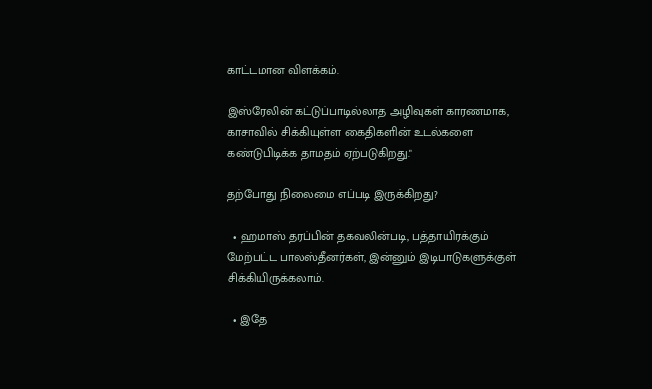காட்டமான விளக்கம்.

இஸ்ரேலின் கட்டுப்பாடில்லாத அழிவுகள் காரணமாக, காசாவில் சிக்கியுள்ள கைதிகளின் உடல்களை கண்டுபிடிக்க தாமதம் ஏற்படுகிறது."

தற்போது நிலைமை எப்படி இருக்கிறது?

  • ஹமாஸ் தரப்பின் தகவலின்படி, பத்தாயிரக்கும் மேற்பட்ட பாலஸ்தீனர்கள், இன்னும் இடிபாடுகளுக்குள் சிக்கியிருக்கலாம்.

  • இதே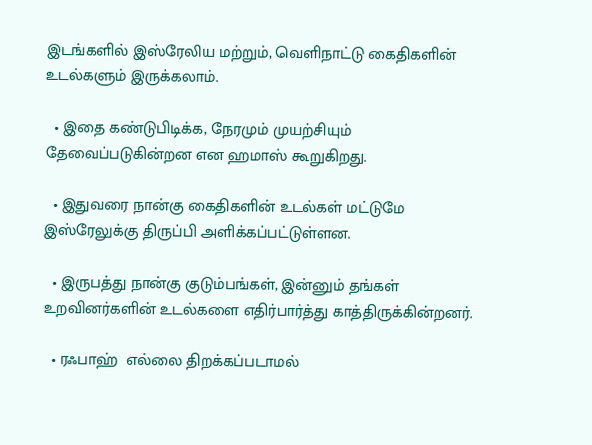இடங்களில் இஸ்ரேலிய மற்றும், வெளிநாட்டு கைதிகளின் உடல்களும் இருக்கலாம்.

  • இதை கண்டுபிடிக்க, நேரமும் முயற்சியும் தேவைப்படுகின்றன என ஹமாஸ் கூறுகிறது.

  • இதுவரை நான்கு கைதிகளின் உடல்கள் மட்டுமே இஸ்ரேலுக்கு திருப்பி அளிக்கப்பட்டுள்ளன.

  • இருபத்து நான்கு குடும்பங்கள், இன்னும் தங்கள் உறவினர்களின் உடல்களை எதிர்பார்த்து காத்திருக்கின்றனர்.

  • ரஃபாஹ்  எல்லை திறக்கப்படாமல்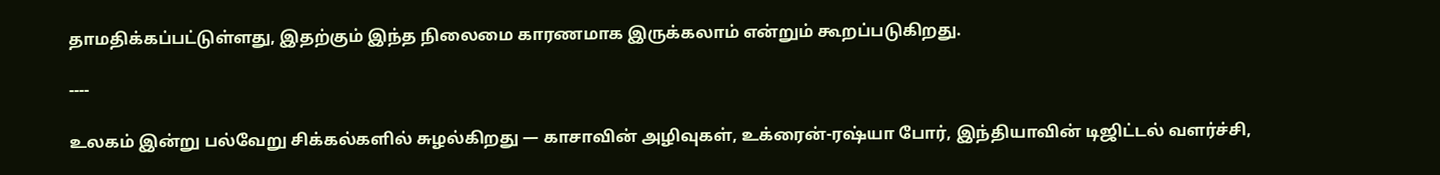தாமதிக்கப்பட்டுள்ளது, இதற்கும் இந்த நிலைமை காரணமாக இருக்கலாம் என்றும் கூறப்படுகிறது.

----

உலகம் இன்று பல்வேறு சிக்கல்களில் சுழல்கிறது — காசாவின் அழிவுகள், உக்ரைன்-ரஷ்யா போர், இந்தியாவின் டிஜிட்டல் வளர்ச்சி,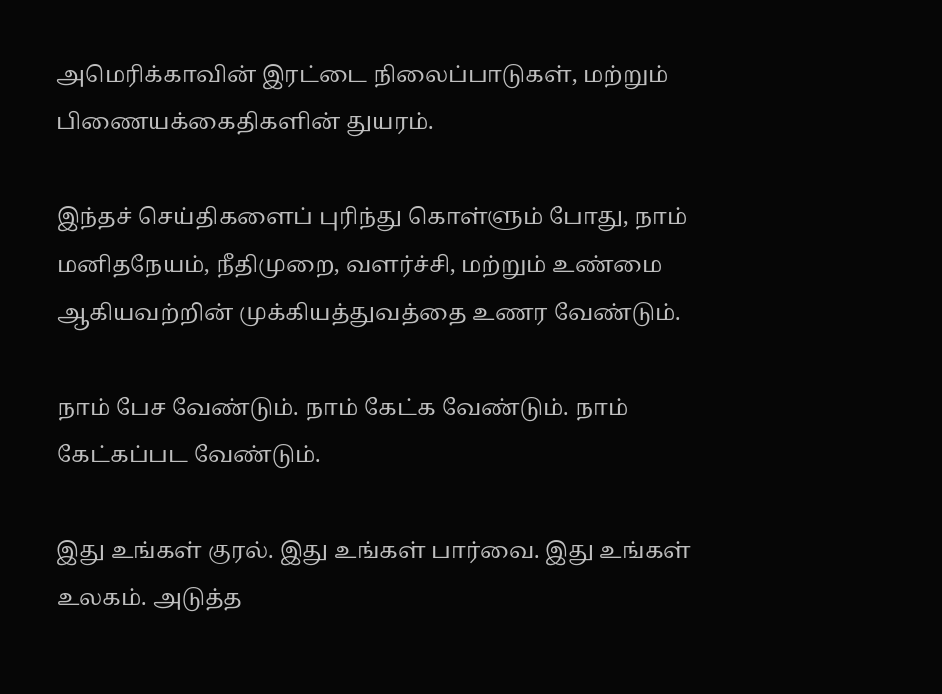அமெரிக்காவின் இரட்டை நிலைப்பாடுகள், மற்றும் பிணையக்கைதிகளின் துயரம்.

இந்தச் செய்திகளைப் புரிந்து கொள்ளும் போது, நாம் மனிதநேயம், நீதிமுறை, வளர்ச்சி, மற்றும் உண்மை ஆகியவற்றின் முக்கியத்துவத்தை உணர வேண்டும்.

நாம் பேச வேண்டும். நாம் கேட்க வேண்டும். நாம் கேட்கப்பட வேண்டும்.

இது உங்கள் குரல். இது உங்கள் பார்வை. இது உங்கள் உலகம். அடுத்த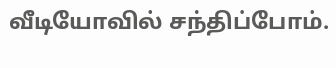வீடியோவில் சந்திப்போம்.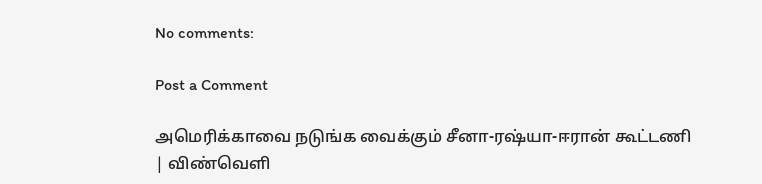No comments:

Post a Comment

அமெரிக்காவை நடுங்க வைக்கும் சீனா-ரஷ்யா-ஈரான் கூட்டணி | விண்வெளி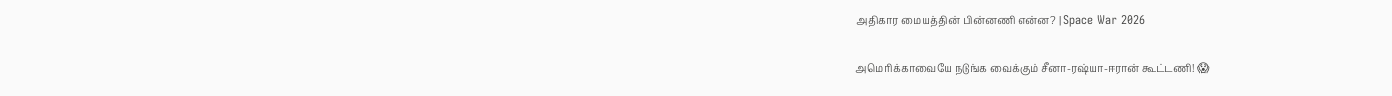அதிகார மையத்தின் பின்னணி என்ன? | Space War 2026

அமெரிக்காவையே நடுங்க வைக்கும் சீனா-ரஷ்யா-ஈரான் கூட்டணி! 😱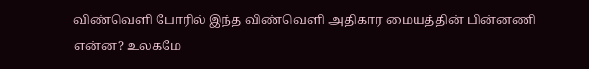விண்வெளி போரில் இந்த விண்வெளி அதிகார மையத்தின் பின்னணி என்ன? உலகமே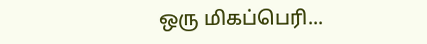ஒரு மிகப்பெரி...